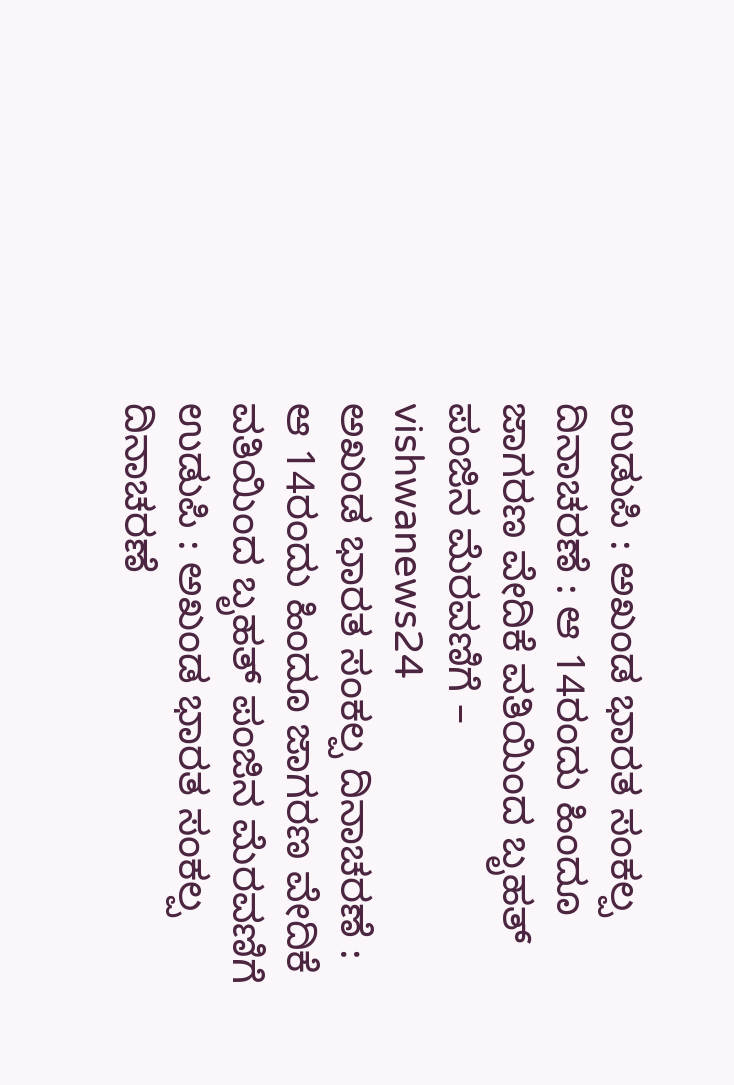ಉಡುಪಿ : ಅಖಂಡ ಭಾರತ ಸಂಕಲ್ಪ ದಿನಾಚರಣೆ : ಆ 14ರಂದು ಹಿಂದೂ ಜಾಗರಣ ವೇದಿಕೆ ವತಿಯಿಂದ ಬೃಹತ್ ಪಂಜಿನ ಮೆರವಣಿಗೆ – vishwanews24
ಅಖಂಡ ಭಾರತ ಸಂಕಲ್ಪ ದಿನಾಚರಣೆ : ಆ 14ರಂದು ಹಿಂದೂ ಜಾಗರಣ ವೇದಿಕೆ ವತಿಯಿಂದ ಬೃಹತ್ ಪಂಜಿನ ಮೆರವಣಿಗೆ
ಉಡುಪಿ : ಅಖಂಡ ಭಾರತ ಸಂಕಲ್ಪ ದಿನಾಚರಣೆ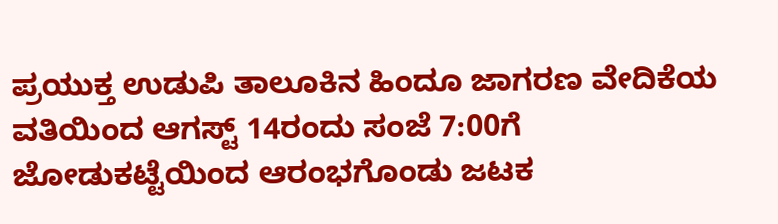ಪ್ರಯುಕ್ತ ಉಡುಪಿ ತಾಲೂಕಿನ ಹಿಂದೂ ಜಾಗರಣ ವೇದಿಕೆಯ ವತಿಯಿಂದ ಆಗಸ್ಟ್ 14ರಂದು ಸಂಜೆ 7:00ಗೆ ಜೋಡುಕಟ್ಟೆಯಿಂದ ಆರಂಭಗೊಂಡು ಜಟಕ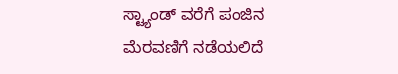ಸ್ಟ್ಯಾಂಡ್ ವರೆಗೆ ಪಂಜಿನ ಮೆರವಣಿಗೆ ನಡೆಯಲಿದೆ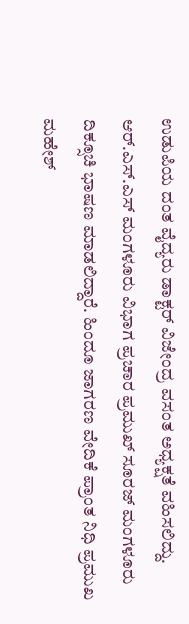ಉಡುಪಿಯ ದಂತ ವೈದ್ಯರು ಡಾಕ್ಟರ್ ವಿಜೇಂದ್ರ ವಸಂತ ಅಧ್ಯಕ್ಷತೆ ವಹಿಸಲಿದ್ದು. ಆರ್.ಎಸ್.ಎಸ್ ಮಂಗಳೂರು ವಿಭಾಗ ಪ್ರಚಾರ ಪ್ರಮುಖ್ ಸೂರಜ್ ಮಂಗಳೂರು ದಿಕ್ಸೂಚಿ ಭಾಷಣ ಮಾಡಲಿದ್ದಾರೆ. ಹಿಂದೂ ಜಾಗರಣ ವೇದಿಕೆ ಪ್ರಾಂತ ನಿಧಿ ಪ್ರಮುಖ ಮಹೇಶ್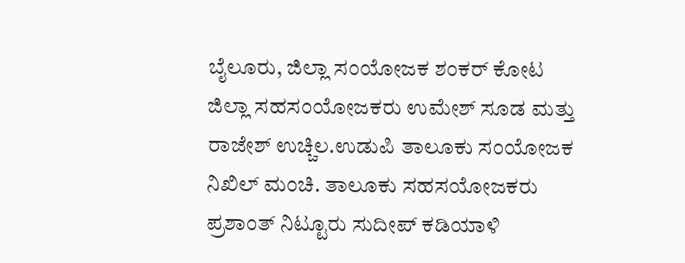ಬೈಲೂರು, ಜಿಲ್ಲಾ ಸಂಯೋಜಕ ಶಂಕರ್ ಕೋಟ ಜಿಲ್ಲಾ ಸಹಸಂಯೋಜಕರು ಉಮೇಶ್ ಸೂಡ ಮತ್ತು ರಾಜೇಶ್ ಉಚ್ಚಿಲ.ಉಡುಪಿ ತಾಲೂಕು ಸಂಯೋಜಕ ನಿಖಿಲ್ ಮಂಚಿ. ತಾಲೂಕು ಸಹಸಯೋಜಕರು ಪ್ರಶಾಂತ್ ನಿಟ್ಟೂರು ಸುದೀಪ್ ಕಡಿಯಾಳಿ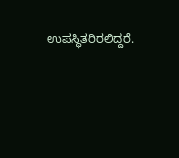ಉಪಸ್ಥಿತರಿರಲಿದ್ದರೆ.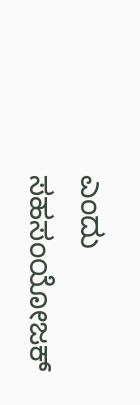ಎಂದು ಸಹಸಂಯೋಜಕ್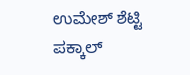ಉಮೇಶ್ ಶೆಟ್ಟಿ ಪಕ್ಕಾಲ್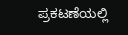ಪ್ರಕಟಣೆಯಲ್ಲಿ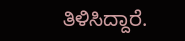ತಿಳಿಸಿದ್ದಾರೆ.